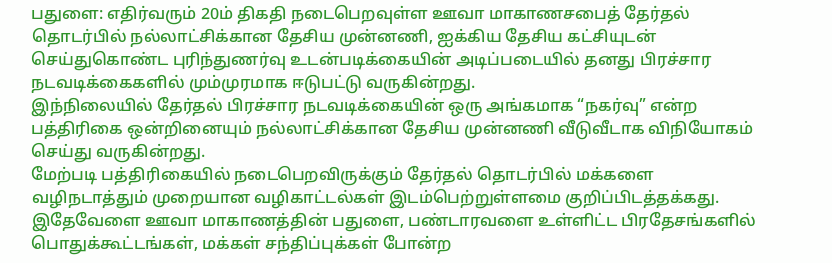பதுளை: எதிர்வரும் 20ம் திகதி நடைபெறவுள்ள ஊவா மாகாணசபைத் தேர்தல் தொடர்பில் நல்லாட்சிக்கான தேசிய முன்னணி, ஐக்கிய தேசிய கட்சியுடன் செய்துகொண்ட புரிந்துணர்வு உடன்படிக்கையின் அடிப்படையில் தனது பிரச்சார நடவடிக்கைகளில் மும்முரமாக ஈடுபட்டு வருகின்றது.
இந்நிலையில் தேர்தல் பிரச்சார நடவடிக்கையின் ஒரு அங்கமாக “நகர்வு” என்ற பத்திரிகை ஒன்றினையும் நல்லாட்சிக்கான தேசிய முன்னணி வீடுவீடாக விநியோகம் செய்து வருகின்றது.
மேற்படி பத்திரிகையில் நடைபெறவிருக்கும் தேர்தல் தொடர்பில் மக்களை வழிநடாத்தும் முறையான வழிகாட்டல்கள் இடம்பெற்றுள்ளமை குறிப்பிடத்தக்கது.
இதேவேளை ஊவா மாகாணத்தின் பதுளை, பண்டாரவளை உள்ளிட்ட பிரதேசங்களில் பொதுக்கூட்டங்கள், மக்கள் சந்திப்புக்கள் போன்ற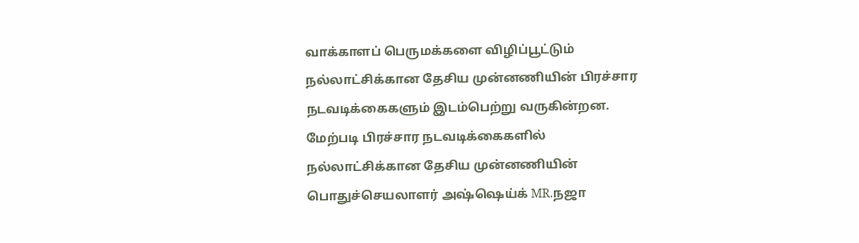வாக்காளப் பெருமக்களை விழிப்பூட்டும் நல்லாட்சிக்கான தேசிய முன்னணியின் பிரச்சார நடவடிக்கைகளும் இடம்பெற்று வருகின்றன.
மேற்படி பிரச்சார நடவடிக்கைகளில் நல்லாட்சிக்கான தேசிய முன்னணியின் பொதுச்செயலாளர் அஷ்ஷெய்க் MR.நஜா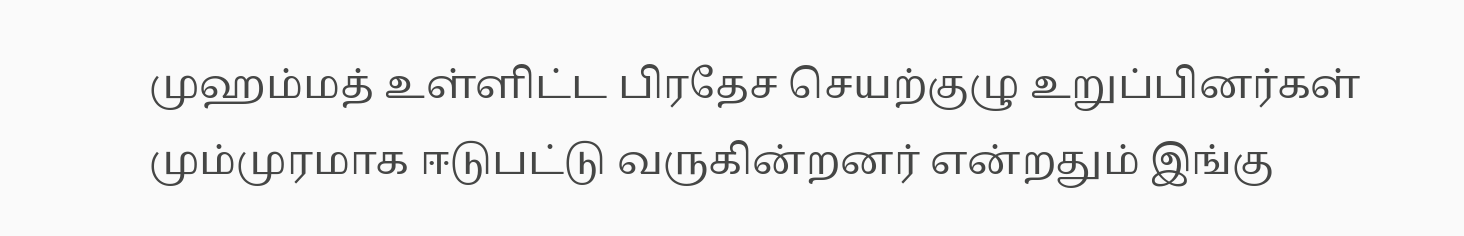முஹம்மத் உள்ளிட்ட பிரதேச செயற்குழு உறுப்பினர்கள் மும்முரமாக ஈடுபட்டு வருகின்றனர் என்றதும் இங்கு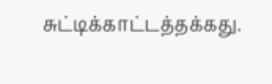சுட்டிக்காட்டத்தக்கது.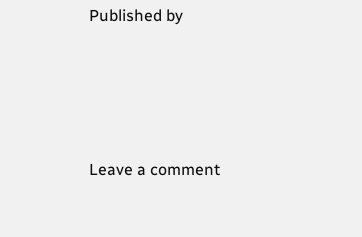Published by




Leave a comment